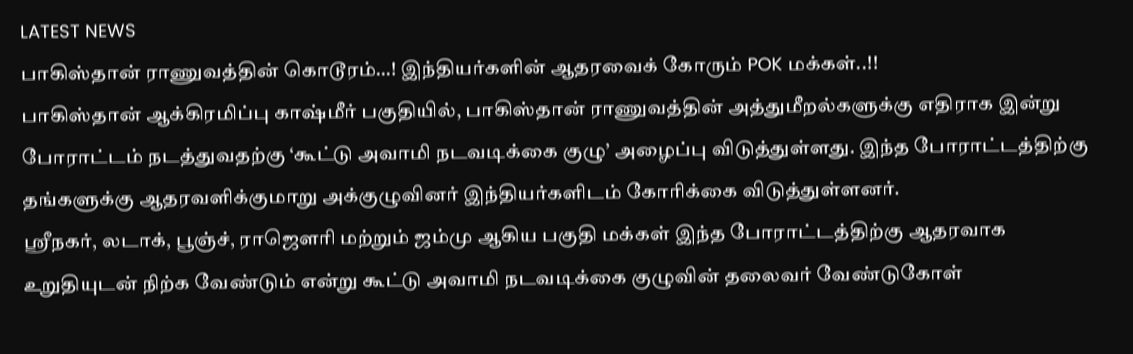LATEST NEWS
பாகிஸ்தான் ராணுவத்தின் கொடூரம்…! இந்தியர்களின் ஆதரவைக் கோரும் POK மக்கள்..!!
பாகிஸ்தான் ஆக்கிரமிப்பு காஷ்மீர் பகுதியில், பாகிஸ்தான் ராணுவத்தின் அத்துமீறல்களுக்கு எதிராக இன்று போராட்டம் நடத்துவதற்கு ‘கூட்டு அவாமி நடவடிக்கை குழு’ அழைப்பு விடுத்துள்ளது. இந்த போராட்டத்திற்கு தங்களுக்கு ஆதரவளிக்குமாறு அக்குழுவினர் இந்தியர்களிடம் கோரிக்கை விடுத்துள்ளனர்.
ஸ்ரீநகர், லடாக், பூஞ்ச், ராஜௌரி மற்றும் ஜம்மு ஆகிய பகுதி மக்கள் இந்த போராட்டத்திற்கு ஆதரவாக உறுதியுடன் நிற்க வேண்டும் என்று கூட்டு அவாமி நடவடிக்கை குழுவின் தலைவர் வேண்டுகோள்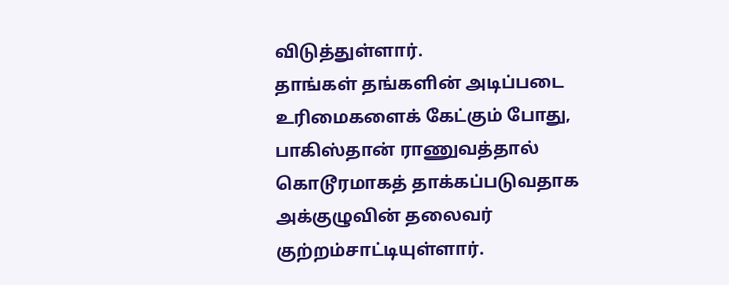விடுத்துள்ளார்.
தாங்கள் தங்களின் அடிப்படை உரிமைகளைக் கேட்கும் போது, பாகிஸ்தான் ராணுவத்தால் கொடூரமாகத் தாக்கப்படுவதாக அக்குழுவின் தலைவர் குற்றம்சாட்டியுள்ளார்.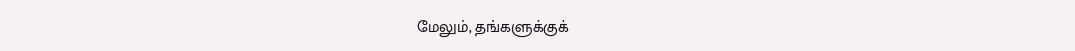மேலும், தங்களுக்குக்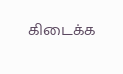கிடைக்க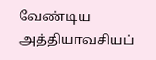வேண்டிய அத்தியாவசியப்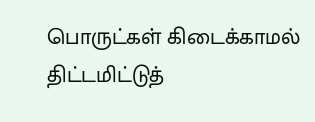பொருட்கள் கிடைக்காமல் திட்டமிட்டுத்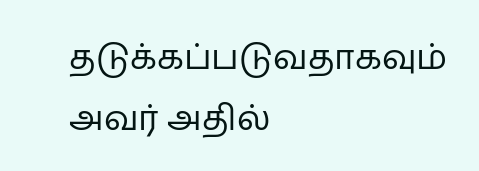தடுக்கப்படுவதாகவும் அவர் அதில்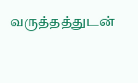வருத்தத்துடன்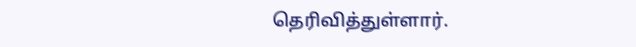தெரிவித்துள்ளார்.